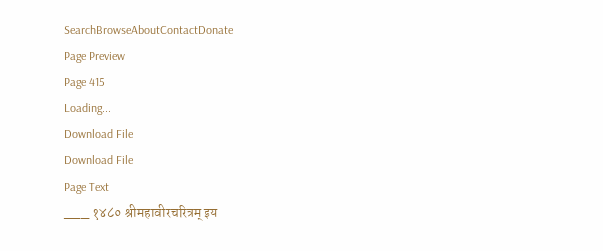SearchBrowseAboutContactDonate
Page Preview
Page 415
Loading...
Download File
Download File
Page Text
___ १४८० श्रीमहावीरचरित्रम् इय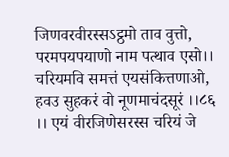जिणवरवीरस्सऽट्ठमो ताव वुत्तो, परमपयपयाणो नाम पत्थाव एसो।। चरियमवि समत्तं एयसंकित्तणाओ, हवउ सुहकरं वो नूणमाचंदसूरं ।।८६ ।। एयं वीरजिणेसरस्स चरियं जे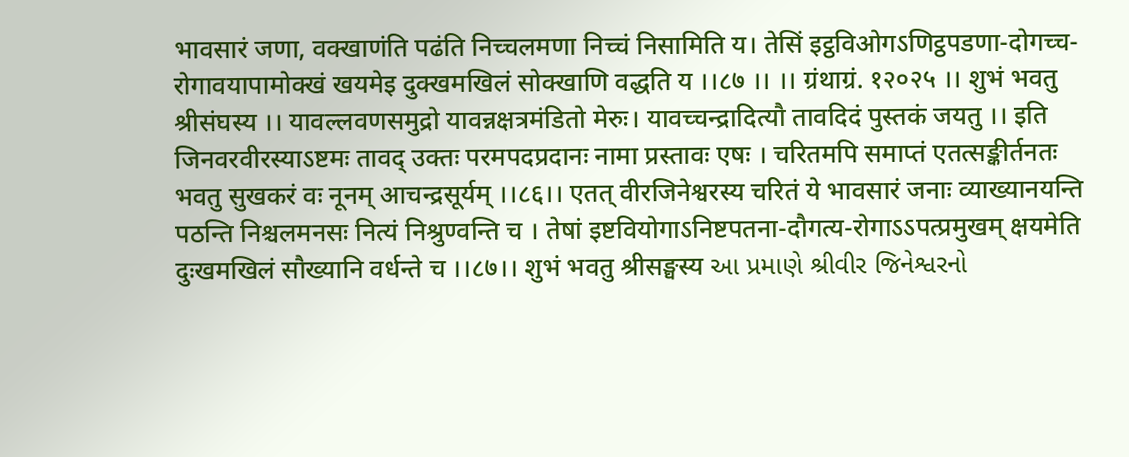भावसारं जणा, वक्खाणंति पढंति निच्चलमणा निच्चं निसामिति य। तेसिं इट्ठविओगऽणिट्ठपडणा-दोगच्च-रोगावयापामोक्खं खयमेइ दुक्खमखिलं सोक्खाणि वद्धति य ।।८७ ।। ।। ग्रंथाग्रं. १२०२५ ।। शुभं भवतु श्रीसंघस्य ।। यावल्लवणसमुद्रो यावन्नक्षत्रमंडितो मेरुः। यावच्चन्द्रादित्यौ तावदिदं पुस्तकं जयतु ।। इति जिनवरवीरस्याऽष्टमः तावद् उक्तः परमपदप्रदानः नामा प्रस्तावः एषः । चरितमपि समाप्तं एतत्सङ्कीर्तनतः भवतु सुखकरं वः नूनम् आचन्द्रसूर्यम् ।।८६।। एतत् वीरजिनेश्वरस्य चरितं ये भावसारं जनाः व्याख्यानयन्ति पठन्ति निश्चलमनसः नित्यं निश्रुण्वन्ति च । तेषां इष्टवियोगाऽनिष्टपतना-दौगत्य-रोगाऽऽपत्प्रमुखम् क्षयमेति दुःखमखिलं सौख्यानि वर्धन्ते च ।।८७।। शुभं भवतु श्रीसङ्घस्य આ પ્રમાણે શ્રીવીર જિનેશ્વરનો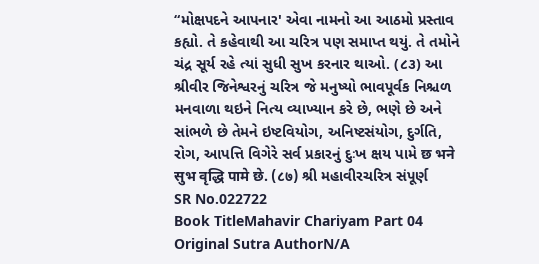“મોક્ષપદને આપનાર' એવા નામનો આ આઠમો પ્રસ્તાવ કહ્યો. તે કહેવાથી આ ચરિત્ર પણ સમાપ્ત થયું. તે તમોને ચંદ્ર સૂર્ય રહે ત્યાં સુધી સુખ કરનાર થાઓ. (૮૩) આ શ્રીવીર જિનેશ્વરનું ચરિત્ર જે મનુષ્યો ભાવપૂર્વક નિશ્ચળ મનવાળા થઇને નિત્ય વ્યાખ્યાન કરે છે, ભણે છે અને સાંભળે છે તેમને ઇષ્ટવિયોગ, અનિષ્ટસંયોગ, દુર્ગતિ, રોગ, આપત્તિ વિગેરે સર્વ પ્રકારનું દુઃખ ક્ષય પામે छ भने सुभ वृद्धि पामे छे. (८७) શ્રી મહાવીરચરિત્ર સંપૂર્ણ
SR No.022722
Book TitleMahavir Chariyam Part 04
Original Sutra AuthorN/A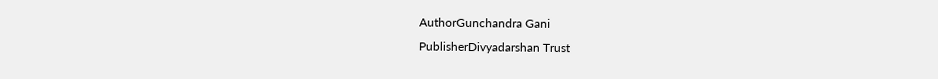AuthorGunchandra Gani
PublisherDivyadarshan Trust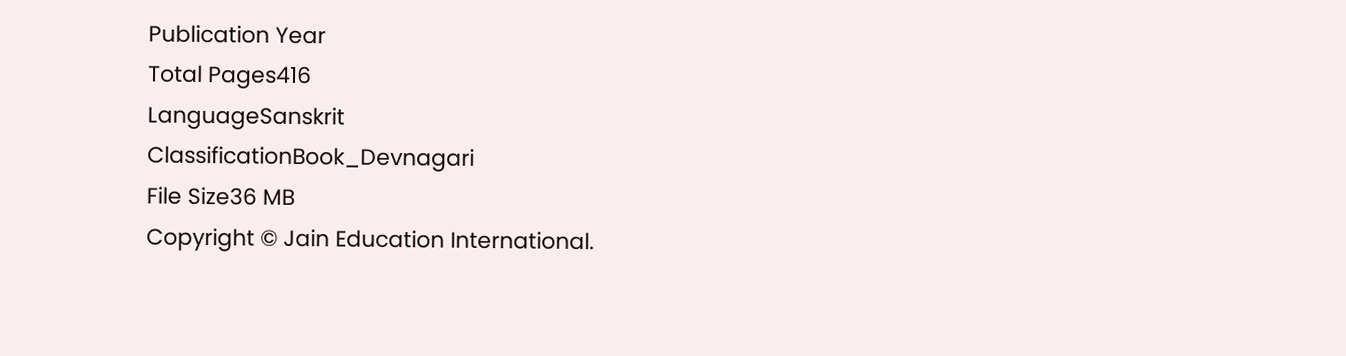Publication Year
Total Pages416
LanguageSanskrit
ClassificationBook_Devnagari
File Size36 MB
Copyright © Jain Education International.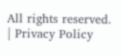All rights reserved. | Privacy Policy